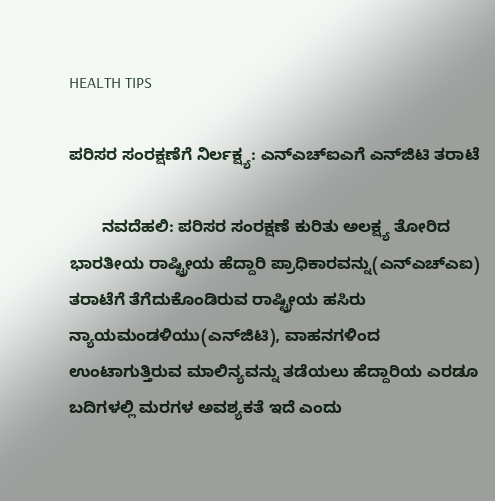HEALTH TIPS

ಪರಿಸರ ಸಂರಕ್ಷಣೆಗೆ ನಿರ್ಲಕ್ಷ್ಯ: ಎನ್‌ಎಚ್‌ಐಎಗೆ ಎನ್‌ಜಿಟಿ ತರಾಟೆ

       ನವದೆಹಲಿ: ಪರಿಸರ ಸಂರಕ್ಷಣೆ ಕುರಿತು ಅಲಕ್ಷ್ಯ ತೋರಿದ ಭಾರತೀಯ ರಾಷ್ಟ್ರೀಯ ಹೆದ್ದಾರಿ ಪ್ರಾಧಿಕಾರವನ್ನು(ಎನ್‌ಎಚ್‌ಎಐ) ತರಾಟೆಗೆ ತೆಗೆದುಕೊಂಡಿರುವ ರಾಷ್ಟ್ರೀಯ ಹಸಿರು ನ್ಯಾಯಮಂಡಳಿಯು(ಎನ್‌ಜಿಟಿ), ವಾಹನಗಳಿಂದ ಉಂಟಾಗುತ್ತಿರುವ ಮಾಲಿನ್ಯವನ್ನು ತಡೆಯಲು ಹೆದ್ದಾರಿಯ ಎರಡೂ ಬದಿಗಳಲ್ಲಿ ಮರಗಳ ಅವಶ್ಯಕತೆ ಇದೆ ಎಂದು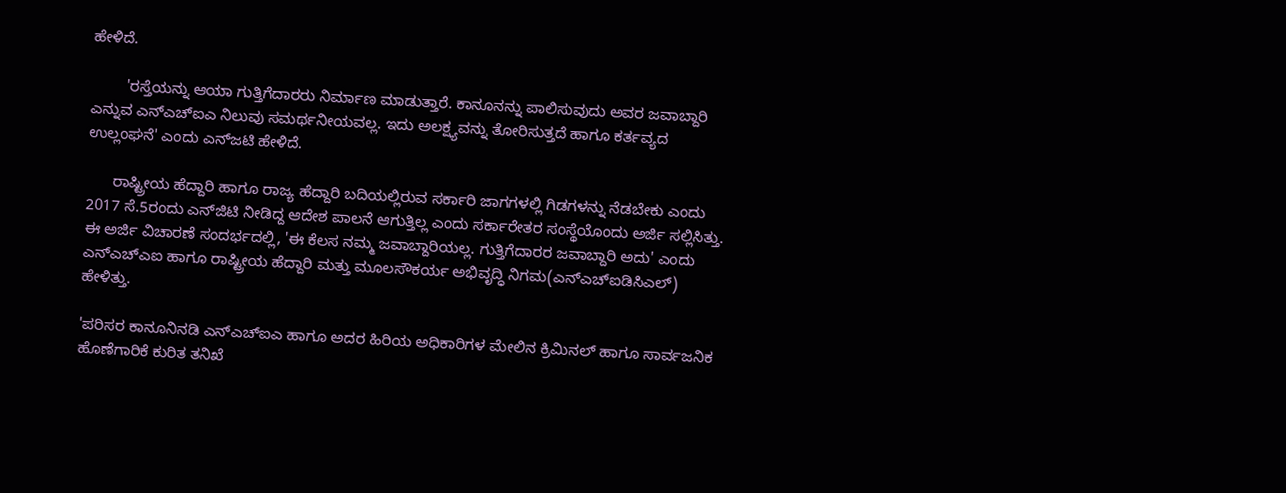ಹೇಳಿದೆ.

        'ರಸ್ತೆಯನ್ನು ಆಯಾ ಗುತ್ತಿಗೆದಾರರು ನಿರ್ಮಾಣ ಮಾಡುತ್ತಾರೆ. ಕಾನೂನನ್ನು ಪಾಲಿಸುವುದು ಅವರ ಜವಾಬ್ದಾರಿ ಎನ್ನುವ ಎನ್‌ಎಚ್‌ಐಎ ನಿಲುವು ಸಮರ್ಥನೀಯವಲ್ಲ. ಇದು ಅಲಕ್ಷ್ಯವನ್ನು ತೋರಿಸುತ್ತದೆ ಹಾಗೂ ಕರ್ತವ್ಯದ ಉಲ್ಲಂಘನೆ' ಎಂದು ಎನ್‌ಜಟಿ ಹೇಳಿದೆ.

      ರಾಷ್ಟ್ರೀಯ ಹೆದ್ದಾರಿ ಹಾಗೂ ರಾಜ್ಯ ಹೆದ್ದಾರಿ ಬದಿಯಲ್ಲಿರುವ ಸರ್ಕಾರಿ ಜಾಗಗಳಲ್ಲಿ ಗಿಡಗಳನ್ನು ನೆಡಬೇಕು ಎಂದು 2017 ಸೆ.5ರಂದು ಎನ್‌ಜಿಟಿ ನೀಡಿದ್ದ ಆದೇಶ ಪಾಲನೆ ಆಗುತ್ತಿಲ್ಲ ಎಂದು ಸರ್ಕಾರೇತರ ಸಂಸ್ಥೆಯೊಂದು ಅರ್ಜಿ ಸಲ್ಲಿಸಿತ್ತು. ಈ ಅರ್ಜಿ ವಿಚಾರಣೆ ಸಂದರ್ಭದಲ್ಲಿ, 'ಈ ಕೆಲಸ ನಮ್ಮ ಜವಾಬ್ದಾರಿಯಲ್ಲ. ಗುತ್ತಿಗೆದಾರರ ಜವಾಬ್ದಾರಿ ಅದು' ಎಂದು ಎನ್‌ಎಚ್‌ಎಐ ಹಾಗೂ ರಾಷ್ಟ್ರೀಯ ಹೆದ್ದಾರಿ ಮತ್ತು ಮೂಲಸೌಕರ್ಯ ಅಭಿವೃದ್ಧಿ ನಿಗಮ(ಎನ್‌ಎಚ್‌ಐಡಿಸಿಎಲ್‌) ಹೇಳಿತ್ತು.

'ಪರಿಸರ ಕಾನೂನಿನಡಿ ಎನ್‌ಎಚ್‌ಐಎ ಹಾಗೂ ಅದರ ಹಿರಿಯ ಅಧಿಕಾರಿಗಳ ಮೇಲಿನ ಕ್ರಿಮಿನಲ್‌ ಹಾಗೂ ಸಾರ್ವಜನಿಕ ಹೊಣೆಗಾರಿಕೆ ಕುರಿತ ತನಿಖೆ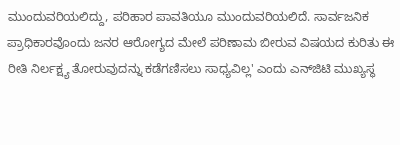ಮುಂದುವರಿಯಲಿದ್ದು, ಪರಿಹಾರ ಪಾವತಿಯೂ ಮುಂದುವರಿಯಲಿದೆ. ಸಾರ್ವಜನಿಕ ಪ್ರಾಧಿಕಾರವೊಂದು ಜನರ ಆರೋಗ್ಯದ ಮೇಲೆ ಪರಿಣಾಮ ಬೀರುವ ವಿಷಯದ ಕುರಿತು ಈ ರೀತಿ ನಿರ್ಲಕ್ಷ್ಯ ತೋರುವುದನ್ನು ಕಡೆಗಣಿಸಲು ಸಾಧ್ಯವಿಲ್ಲ' ಎಂದು ಎನ್‌ಜಿಟಿ ಮುಖ್ಯಸ್ಥ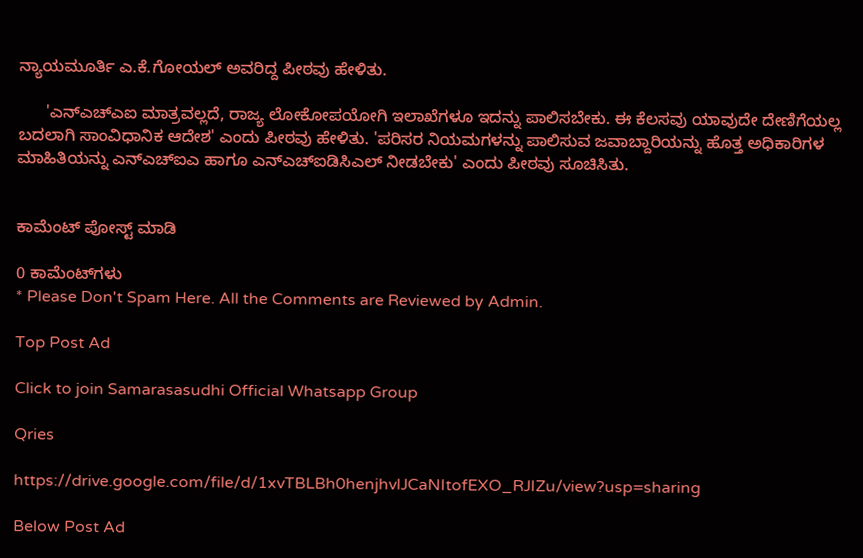ನ್ಯಾಯಮೂರ್ತಿ ಎ.ಕೆ.ಗೋಯಲ್‌ ಅವರಿದ್ದ ಪೀಠವು ಹೇಳಿತು.

      'ಎನ್‌ಎಚ್‌ಎಐ ಮಾತ್ರವಲ್ಲದೆ, ರಾಜ್ಯ ಲೋಕೋಪಯೋಗಿ ಇಲಾಖೆಗಳೂ ಇದನ್ನು ಪಾಲಿಸಬೇಕು. ಈ ಕೆಲಸವು ಯಾವುದೇ ದೇಣಿಗೆಯಲ್ಲ ಬದಲಾಗಿ ಸಾಂವಿಧಾನಿಕ ಆದೇಶ' ಎಂದು ಪೀಠವು ಹೇಳಿತು. 'ಪರಿಸರ ನಿಯಮಗಳನ್ನು ಪಾಲಿಸುವ ಜವಾಬ್ದಾರಿಯನ್ನು ಹೊತ್ತ ಅಧಿಕಾರಿಗಳ ಮಾಹಿತಿಯನ್ನು ಎನ್‌ಎಚ್‌ಐಎ ಹಾಗೂ ಎನ್‌ಎಚ್‌ಐಡಿಸಿಎಲ್‌ ನೀಡಬೇಕು' ಎಂದು ಪೀಠವು ಸೂಚಿಸಿತು.


ಕಾಮೆಂಟ್‌‌ ಪೋಸ್ಟ್‌ ಮಾಡಿ

0 ಕಾಮೆಂಟ್‌ಗಳು
* Please Don't Spam Here. All the Comments are Reviewed by Admin.

Top Post Ad

Click to join Samarasasudhi Official Whatsapp Group

Qries

https://drive.google.com/file/d/1xvTBLBh0henjhvlJCaNItofEXO_RJIZu/view?usp=sharing

Below Post Ad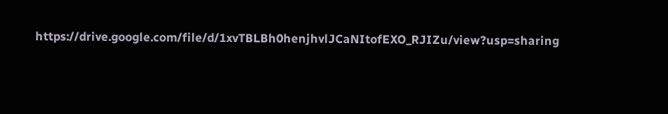https://drive.google.com/file/d/1xvTBLBh0henjhvlJCaNItofEXO_RJIZu/view?usp=sharing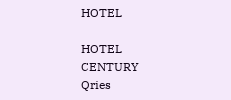HOTEL

HOTEL
CENTURY
Qries